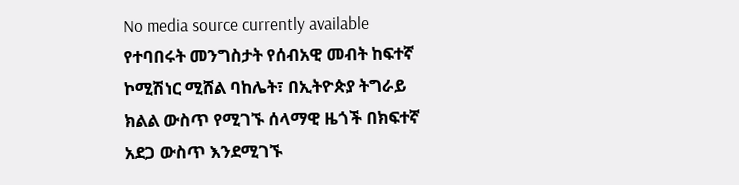No media source currently available
የተባበሩት መንግስታት የሰብአዊ መብት ከፍተኛ ኮሚሽነር ሚሸል ባከሌት፣ በኢትዮጵያ ትግራይ ክልል ውስጥ የሚገኙ ሰላማዊ ዜጎች በክፍተኛ አደጋ ውስጥ እንደሚገኙ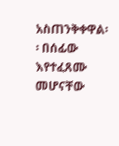አስጠንቅቀዋል፡፡ በሰፊው እየተፈጸሙ መሆናቸው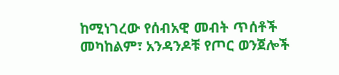ከሚነገረው የሰብአዊ መብት ጥሰቶች መካከልም፣ አንዳንዶቹ የጦር ወንጀሎች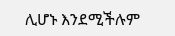ሊሆኑ እንደሚችሉም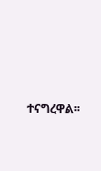ተናግረዋል፡፡